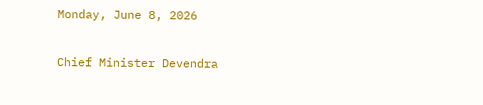Monday, June 8, 2026

Chief Minister Devendra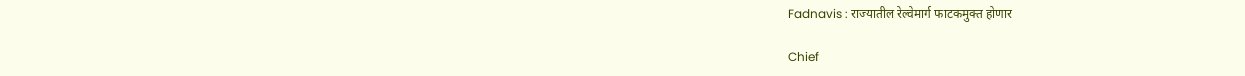Fadnavis : राज्यातील रेल्वेमार्ग फाटकमुक्त होणार

Chief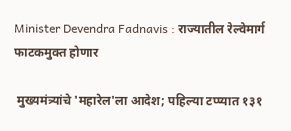Minister Devendra Fadnavis : राज्यातील रेल्वेमार्ग फाटकमुक्त होणार

 मुख्यमंत्र्यांचे 'महारेल'ला आदेश; पहिल्या टप्प्यात १३१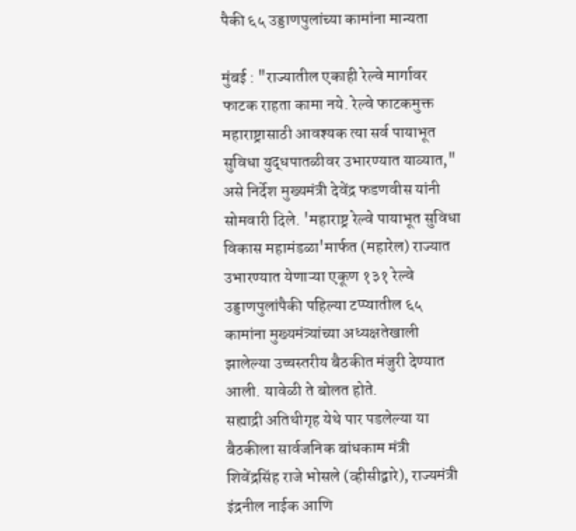पैकी ६५ उड्डाणपुलांच्या कामांना मान्यता

मुंबई : "राज्यातील एकाही रेल्वे मार्गावर फाटक राहता कामा नये. रेल्वे फाटकमुक्त महाराष्ट्रासाठी आवश्यक त्या सर्व पायाभूत सुविधा युद्धपातळीवर उभारण्यात याव्यात," असे निर्देश मुख्यमंत्री देवेंद्र फडणवीस यांनी सोमवारी दिले. 'महाराष्ट्र रेल्वे पायाभूत सुविधा विकास महामंडळा'मार्फत (महारेल) राज्यात उभारण्यात येणाऱ्या एकूण १३१ रेल्वे उड्डाणपुलांपैकी पहिल्या टप्प्यातील ६५ कामांना मुख्यमंत्र्यांच्या अध्यक्षतेखाली झालेल्या उच्चस्तरीय बैठकीत मंजुरी देण्यात आली. यावेळी ते बोलत होते.
सह्याद्री अतिथीगृह येथे पार पडलेल्या या बैठकीला सार्वजनिक बांधकाम मंत्री शिवेंद्रसिंह राजे भोसले (व्हीसीद्वारे), राज्यमंत्री इंद्रनील नाईक आणि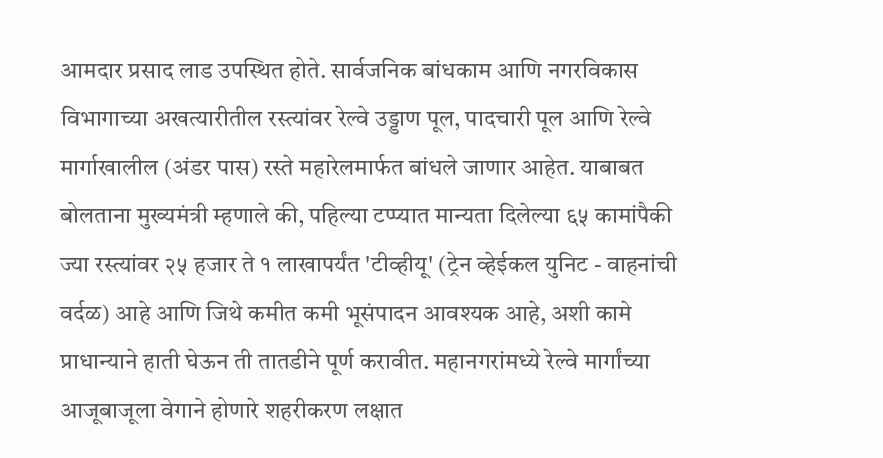आमदार प्रसाद लाड उपस्थित होते. सार्वजनिक बांधकाम आणि नगरविकास विभागाच्या अखत्यारीतील रस्त्यांवर रेल्वे उड्डाण पूल, पादचारी पूल आणि रेल्वे मार्गाखालील (अंडर पास) रस्ते महारेलमार्फत बांधले जाणार आहेत. याबाबत बोलताना मुख्यमंत्री म्हणाले की, पहिल्या टप्प्यात मान्यता दिलेल्या ६५ कामांपैकी ज्या रस्त्यांवर २५ हजार ते १ लाखापर्यंत 'टीव्हीयू' (ट्रेन व्हेईकल युनिट - वाहनांची वर्दळ) आहे आणि जिथे कमीत कमी भूसंपादन आवश्यक आहे, अशी कामे प्राधान्याने हाती घेऊन ती तातडीने पूर्ण करावीत. महानगरांमध्ये रेल्वे मार्गांच्या आजूबाजूला वेगाने होणारे शहरीकरण लक्षात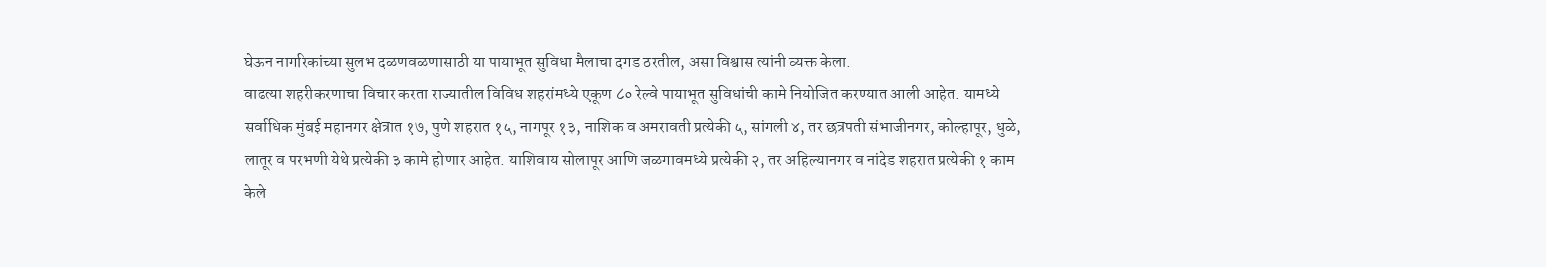घेऊन नागरिकांच्या सुलभ दळणवळणासाठी या पायाभूत सुविधा मैलाचा दगड ठरतील, असा विश्वास त्यांनी व्यक्त केला.
वाढत्या शहरीकरणाचा विचार करता राज्यातील विविध शहरांमध्ये एकूण ८० रेल्वे पायाभूत सुविधांची कामे नियोजित करण्यात आली आहेत. यामध्ये सर्वाधिक मुंबई महानगर क्षेत्रात १७, पुणे शहरात १५, नागपूर १३, नाशिक व अमरावती प्रत्येकी ५, सांगली ४, तर छत्रपती संभाजीनगर, कोल्हापूर, धुळे, लातूर व परभणी येथे प्रत्येकी ३ कामे होणार आहेत. याशिवाय सोलापूर आणि जळगावमध्ये प्रत्येकी २, तर अहिल्यानगर व नांदेड शहरात प्रत्येकी १ काम केले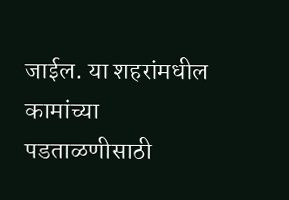जाईल. या शहरांमधील कामांच्या पडताळणीसाठी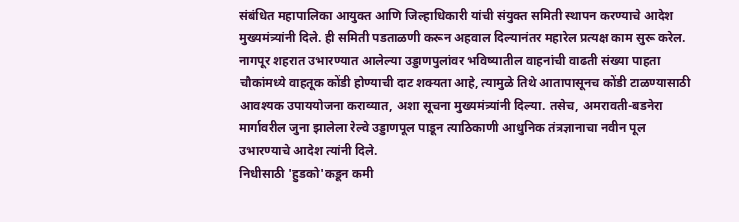संबंधित महापालिका आयुक्त आणि जिल्हाधिकारी यांची संयुक्त समिती स्थापन करण्याचे आदेश मुख्यमंत्र्यांनी दिले. ही समिती पडताळणी करून अहवाल दिल्यानंतर महारेल प्रत्यक्ष काम सुरू करेल. नागपूर शहरात उभारण्यात आलेल्या उड्डाणपुलांवर भविष्यातील वाहनांची वाढती संख्या पाहता चौकांमध्ये वाहतूक कोंडी होण्याची दाट शक्यता आहे, त्यामुळे तिथे आतापासूनच कोंडी टाळण्यासाठी आवश्यक उपाययोजना कराव्यात, अशा सूचना मुख्यमंत्र्यांनी दिल्या. तसेच, अमरावती-बडनेरा मार्गावरील जुना झालेला रेल्वे उड्डाणपूल पाडून त्याठिकाणी आधुनिक तंत्रज्ञानाचा नवीन पूल उभारण्याचे आदेश त्यांनी दिले.
निधीसाठी 'हुडको'कडून कमी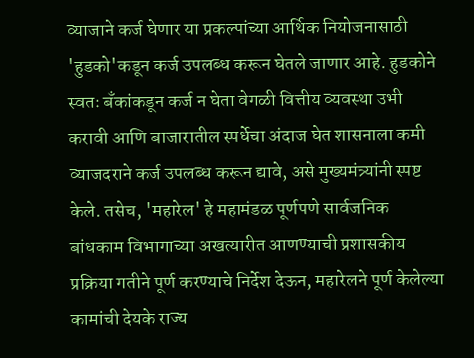व्याजाने कर्ज घेणार या प्रकल्पांच्या आर्थिक नियोजनासाठी 'हुडको'कडून कर्ज उपलब्ध करून घेतले जाणार आहे. हुडकोने स्वतः बँकांकडून कर्ज न घेता वेगळी वित्तीय व्यवस्था उभी करावी आणि बाजारातील स्पर्धेचा अंदाज घेत शासनाला कमी व्याजदराने कर्ज उपलब्ध करून द्यावे, असे मुख्यमंत्र्यांनी स्पष्ट केले. तसेच, 'महारेल' हे महामंडळ पूर्णपणे सार्वजनिक बांधकाम विभागाच्या अखत्यारीत आणण्याची प्रशासकीय प्रक्रिया गतीने पूर्ण करण्याचे निर्देश देऊन, महारेलने पूर्ण केलेल्या कामांची देयके राज्य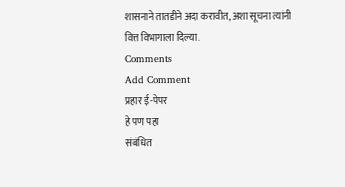शासनाने तातडीने अदा करावीत, अशा सूचना त्यांनी वित्त विभागाला दिल्या.
Comments
Add Comment
प्रहार ई-पेपर
हे पण पहा
संबंधित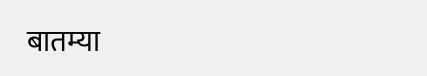बातम्या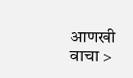आणखी वाचा >